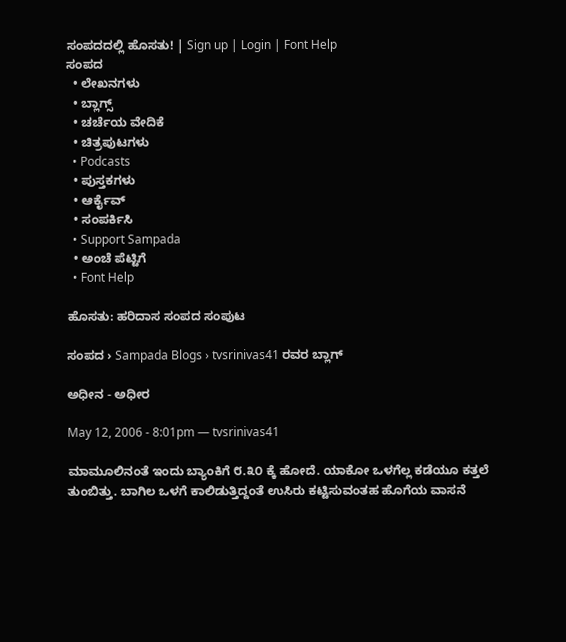ಸಂಪದದಲ್ಲಿ ಹೊಸತು! | Sign up | Login | Font Help
ಸಂಪದ
  • ಲೇಖನಗಳು
  • ಬ್ಲಾಗ್ಸ್
  • ಚರ್ಚೆಯ ವೇದಿಕೆ
  • ಚಿತ್ರಪುಟಗಳು
  • Podcasts
  • ಪುಸ್ತಕಗಳು
  • ಆರ್ಕೈವ್
  • ಸಂಪರ್ಕಿಸಿ
  • Support Sampada
  • ಅಂಚೆ ಪೆಟ್ಟಿಗೆ
  • Font Help

ಹೊಸತು: ಹರಿದಾಸ ಸಂಪದ ಸಂಪುಟ

ಸಂಪದ › Sampada Blogs › tvsrinivas41 ರವರ ಬ್ಲಾಗ್

ಅಧೀನ - ಅಧೀರ

May 12, 2006 - 8:01pm — tvsrinivas41

ಮಾಮೂಲಿನಂತೆ ಇಂದು ಬ್ಯಾಂಕಿಗೆ ೮.೩೦ ಕ್ಕೆ ಹೋದೆ. ಯಾಕೋ ಒಳಗೆಲ್ಲ ಕಡೆಯೂ ಕತ್ತಲೆ ತುಂಬಿತ್ತು. ಬಾಗಿಲ ಒಳಗೆ ಕಾಲಿಡುತ್ತಿದ್ದಂತೆ ಉಸಿರು ಕಟ್ಟಿಸುವಂತಹ ಹೊಗೆಯ ವಾಸನೆ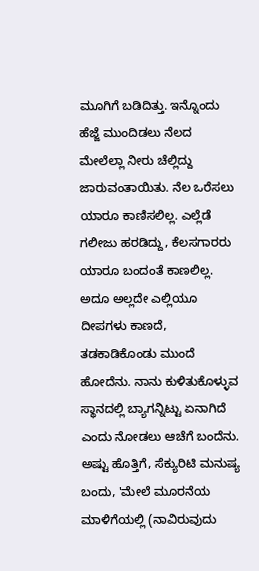ಮೂಗಿಗೆ ಬಡಿದಿತ್ತು. ಇನ್ನೊಂದು ಹೆಜ್ಜೆ ಮುಂದಿಡಲು ನೆಲದ ಮೇಲೆಲ್ಲಾ ನೀರು ಚೆಲ್ಲಿದ್ದು ಜಾರುವಂತಾಯಿತು. ನೆಲ ಒರೆಸಲು ಯಾರೂ ಕಾಣಿಸಲಿಲ್ಲ. ಎಲ್ಲೆಡೆ ಗಲೀಜು ಹರಡಿದ್ದು, ಕೆಲಸಗಾರರು ಯಾರೂ ಬಂದಂತೆ ಕಾಣಲಿಲ್ಲ. ಅದೂ ಅಲ್ಲದೇ ಎಲ್ಲಿಯೂ ದೀಪಗಳು ಕಾಣದೆ, ತಡಕಾಡಿಕೊಂಡು ಮುಂದೆ ಹೋದೆನು. ನಾನು ಕುಳಿತುಕೊಳ್ಳುವ ಸ್ಥಾನದಲ್ಲಿ ಬ್ಯಾಗನ್ನಿಟ್ಟು ಏನಾಗಿದೆ ಎಂದು ನೋಡಲು ಆಚೆಗೆ ಬಂದೆನು. ಅಷ್ಟು ಹೊತ್ತಿಗೆ, ಸೆಕ್ಯುರಿಟಿ ಮನುಷ್ಯ ಬಂದು, 'ಮೇಲೆ ಮೂರನೆಯ ಮಾಳಿಗೆಯಲ್ಲಿ (ನಾವಿರುವುದು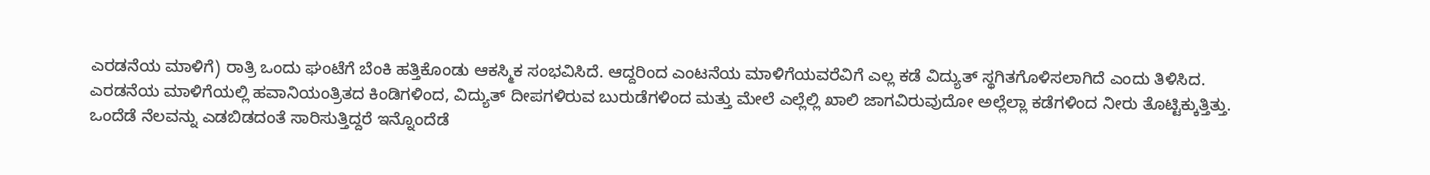ಎರಡನೆಯ ಮಾಳಿಗೆ) ರಾತ್ರಿ ಒಂದು ಘಂಟೆಗೆ ಬೆಂಕಿ ಹತ್ತಿಕೊಂಡು ಆಕಸ್ಮಿಕ ಸಂಭವಿಸಿದೆ. ಆದ್ದರಿಂದ ಎಂಟನೆಯ ಮಾಳಿಗೆಯವರೆವಿಗೆ ಎಲ್ಲ ಕಡೆ ವಿದ್ಯುತ್ ಸ್ಥಗಿತಗೊಳಿಸಲಾಗಿದೆ ಎಂದು ತಿಳಿಸಿದ. ಎರಡನೆಯ ಮಾಳಿಗೆಯಲ್ಲಿ ಹವಾನಿಯಂತ್ರಿತದ ಕಿಂಡಿಗಳಿಂದ, ವಿದ್ಯುತ್ ದೀಪಗಳಿರುವ ಬುರುಡೆಗಳಿಂದ ಮತ್ತು ಮೇಲೆ ಎಲ್ಲೆಲ್ಲಿ ಖಾಲಿ ಜಾಗವಿರುವುದೋ ಅಲ್ಲೆಲ್ಲಾ ಕಡೆಗಳಿಂದ ನೀರು ತೊಟ್ಟಿಕ್ಕುತ್ತಿತ್ತು. ಒಂದೆಡೆ ನೆಲವನ್ನು ಎಡಬಿಡದಂತೆ ಸಾರಿಸುತ್ತಿದ್ದರೆ ಇನ್ನೊಂದೆಡೆ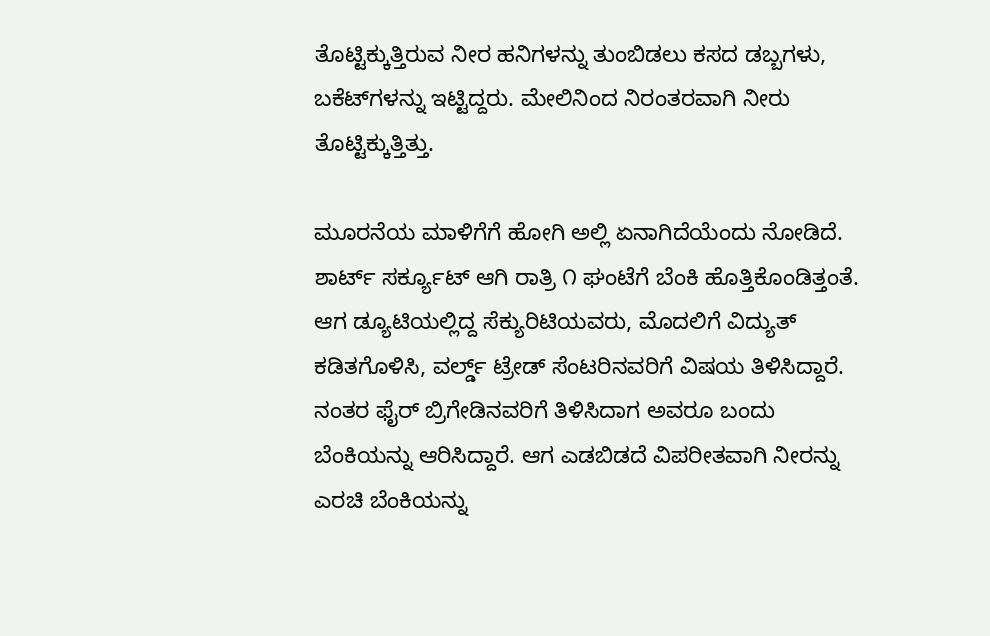ತೊಟ್ಟಿಕ್ಕುತ್ತಿರುವ ನೀರ ಹನಿಗಳನ್ನು ತುಂಬಿಡಲು ಕಸದ ಡಬ್ಬಗಳು, ಬಕೆಟ್‍ಗಳನ್ನು ಇಟ್ಟಿದ್ದರು. ಮೇಲಿನಿಂದ ನಿರಂತರವಾಗಿ ನೀರು ತೊಟ್ಟಿಕ್ಕುತ್ತಿತ್ತು.

ಮೂರನೆಯ ಮಾಳಿಗೆಗೆ ಹೋಗಿ ಅಲ್ಲಿ ಏನಾಗಿದೆಯೆಂದು ನೋಡಿದೆ. ಶಾರ್ಟ್ ಸರ್ಕ್ಯೂಟ್ ಆಗಿ ರಾತ್ರಿ ೧ ಘಂಟೆಗೆ ಬೆಂಕಿ ಹೊತ್ತಿಕೊಂಡಿತ್ತಂತೆ. ಆಗ ಡ್ಯೂಟಿಯಲ್ಲಿದ್ದ ಸೆಕ್ಯುರಿಟಿಯವರು, ಮೊದಲಿಗೆ ವಿದ್ಯುತ್ ಕಡಿತಗೊಳಿಸಿ, ವರ್ಲ್ಡ್ ಟ್ರೇಡ್ ಸೆಂಟರಿನವರಿಗೆ ವಿಷಯ ತಿಳಿಸಿದ್ದಾರೆ. ನಂತರ ಫೈರ್ ಬ್ರಿಗೇಡಿನವರಿಗೆ ತಿಳಿಸಿದಾಗ ಅವರೂ ಬಂದು ಬೆಂಕಿಯನ್ನು ಆರಿಸಿದ್ದಾರೆ. ಆಗ ಎಡಬಿಡದೆ ವಿಪರೀತವಾಗಿ ನೀರನ್ನು ಎರಚಿ ಬೆಂಕಿಯನ್ನು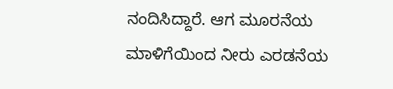ನಂದಿಸಿದ್ದಾರೆ. ಆಗ ಮೂರನೆಯ ಮಾಳಿಗೆಯಿಂದ ನೀರು ಎರಡನೆಯ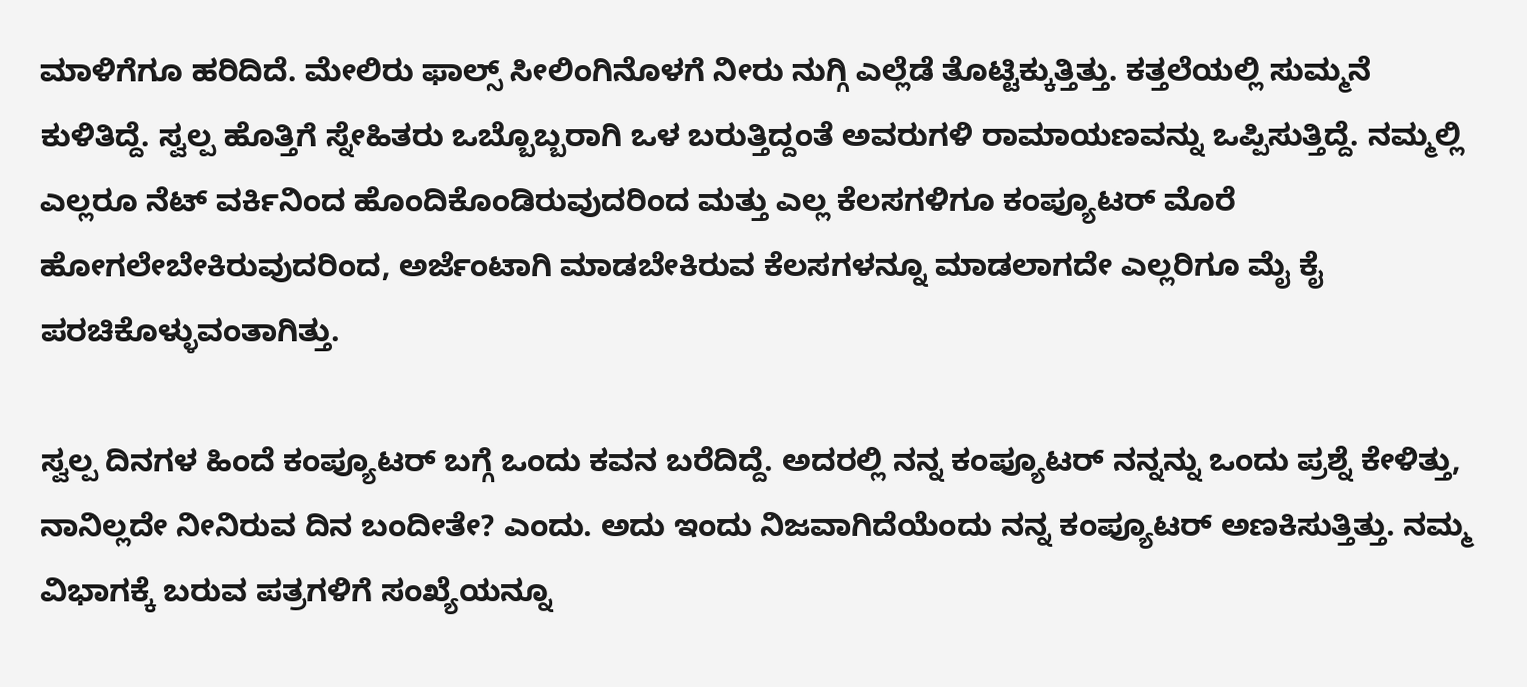ಮಾಳಿಗೆಗೂ ಹರಿದಿದೆ. ಮೇಲಿರು ಫಾಲ್ಸ್ ಸೀಲಿಂಗಿನೊಳಗೆ ನೀರು ನುಗ್ಗಿ ಎಲ್ಲೆಡೆ ತೊಟ್ಟಿಕ್ಕುತ್ತಿತ್ತು. ಕತ್ತಲೆಯಲ್ಲಿ ಸುಮ್ಮನೆ ಕುಳಿತಿದ್ದೆ. ಸ್ವಲ್ಪ ಹೊತ್ತಿಗೆ ಸ್ನೇಹಿತರು ಒಬ್ಬೊಬ್ಬರಾಗಿ ಒಳ ಬರುತ್ತಿದ್ದಂತೆ ಅವರುಗಳಿ ರಾಮಾಯಣವನ್ನು ಒಪ್ಪಿಸುತ್ತಿದ್ದೆ. ನಮ್ಮಲ್ಲಿ ಎಲ್ಲರೂ ನೆಟ್ ವರ್ಕಿನಿಂದ ಹೊಂದಿಕೊಂಡಿರುವುದರಿಂದ ಮತ್ತು ಎಲ್ಲ ಕೆಲಸಗಳಿಗೂ ಕಂಪ್ಯೂಟರ್ ಮೊರೆ ಹೋಗಲೇಬೇಕಿರುವುದರಿಂದ, ಅರ್ಜೆಂಟಾಗಿ ಮಾಡಬೇಕಿರುವ ಕೆಲಸಗಳನ್ನೂ ಮಾಡಲಾಗದೇ ಎಲ್ಲರಿಗೂ ಮೈ ಕೈ ಪರಚಿಕೊಳ್ಳುವಂತಾಗಿತ್ತು.

ಸ್ವಲ್ಪ ದಿನಗಳ ಹಿಂದೆ ಕಂಪ್ಯೂಟರ್ ಬಗ್ಗೆ ಒಂದು ಕವನ ಬರೆದಿದ್ದೆ. ಅದರಲ್ಲಿ ನನ್ನ ಕಂಪ್ಯೂಟರ್ ನನ್ನನ್ನು ಒಂದು ಪ್ರಶ್ನೆ ಕೇಳಿತ್ತು, ನಾನಿಲ್ಲದೇ ನೀನಿರುವ ದಿನ ಬಂದೀತೇ? ಎಂದು. ಅದು ಇಂದು ನಿಜವಾಗಿದೆಯೆಂದು ನನ್ನ ಕಂಪ್ಯೂಟರ್ ಅಣಕಿಸುತ್ತಿತ್ತು. ನಮ್ಮ ವಿಭಾಗಕ್ಕೆ ಬರುವ ಪತ್ರಗಳಿಗೆ ಸಂಖ್ಯೆಯನ್ನೂ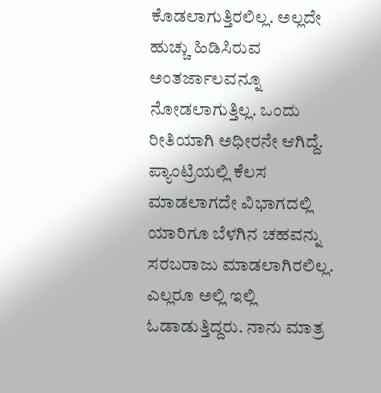ಕೊಡಲಾಗುತ್ತಿರಲಿಲ್ಲ. ಅಲ್ಲದೇ ಹುಚ್ಚು ಹಿಡಿಸಿರುವ ಅಂತರ್ಜಾಲವನ್ನೂ ನೋಡಲಾಗುತ್ತಿಲ್ಲ. ಒಂದು ರೀತಿಯಾಗಿ ಅಧೀರನೇ ಆಗಿದ್ದೆ. ಪ್ಯಾಂಟ್ರಿಯಲ್ಲಿ ಕೆಲಸ ಮಾಡಲಾಗದೇ ವಿಭಾಗದಲ್ಲಿ ಯಾರಿಗೂ ಬೆಳಗಿನ ಚಹವನ್ನು ಸರಬರಾಜು ಮಾಡಲಾಗಿರಲಿಲ್ಲ. ಎಲ್ಲರೂ ಅಲ್ಲಿ ಇಲ್ಲಿ ಓಡಾಡುತ್ತಿದ್ದರು. ನಾನು ಮಾತ್ರ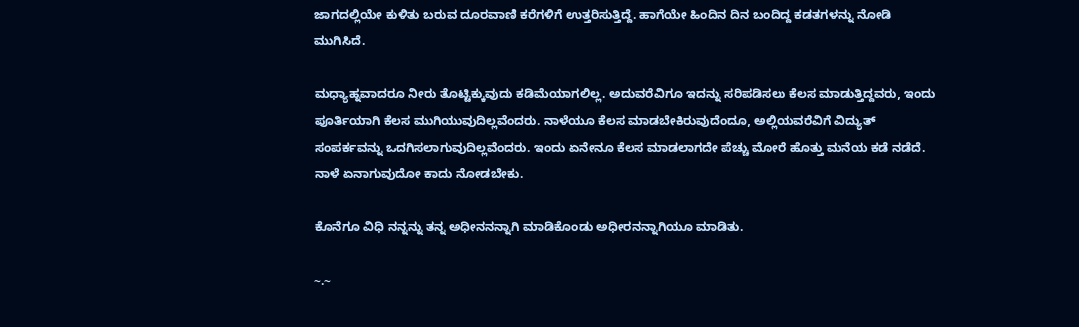ಜಾಗದಲ್ಲಿಯೇ ಕುಳಿತು ಬರುವ ದೂರವಾಣಿ ಕರೆಗಳಿಗೆ ಉತ್ತರಿಸುತ್ತಿದ್ದೆ. ಹಾಗೆಯೇ ಹಿಂದಿನ ದಿನ ಬಂದಿದ್ದ ಕಡತಗಳನ್ನು ನೋಡಿ ಮುಗಿಸಿದೆ.

ಮಧ್ಯಾಹ್ನವಾದರೂ ನೀರು ತೊಟ್ಟಿಕ್ಕುವುದು ಕಡಿಮೆಯಾಗಲಿಲ್ಲ. ಅದುವರೆವಿಗೂ ಇದನ್ನು ಸರಿಪಡಿಸಲು ಕೆಲಸ ಮಾಡುತ್ತಿದ್ದವರು, ಇಂದು ಪೂರ್ತಿಯಾಗಿ ಕೆಲಸ ಮುಗಿಯುವುದಿಲ್ಲವೆಂದರು. ನಾಳೆಯೂ ಕೆಲಸ ಮಾಡಬೇಕಿರುವುದೆಂದೂ, ಅಲ್ಲಿಯವರೆವಿಗೆ ವಿದ್ಯುತ್ ಸಂಪರ್ಕವನ್ನು ಒದಗಿಸಲಾಗುವುದಿಲ್ಲವೆಂದರು. ಇಂದು ಏನೇನೂ ಕೆಲಸ ಮಾಡಲಾಗದೇ ಪೆಚ್ಚು ಮೋರೆ ಹೊತ್ತು ಮನೆಯ ಕಡೆ ನಡೆದೆ. ನಾಳೆ ಏನಾಗುವುದೋ ಕಾದು ನೋಡಬೇಕು.

ಕೊನೆಗೂ ವಿಧಿ ನನ್ನನ್ನು ತನ್ನ ಅಧೀನನನ್ನಾಗಿ ಮಾಡಿಕೊಂಡು ಅಧೀರನನ್ನಾಗಿಯೂ ಮಾಡಿತು.

~.~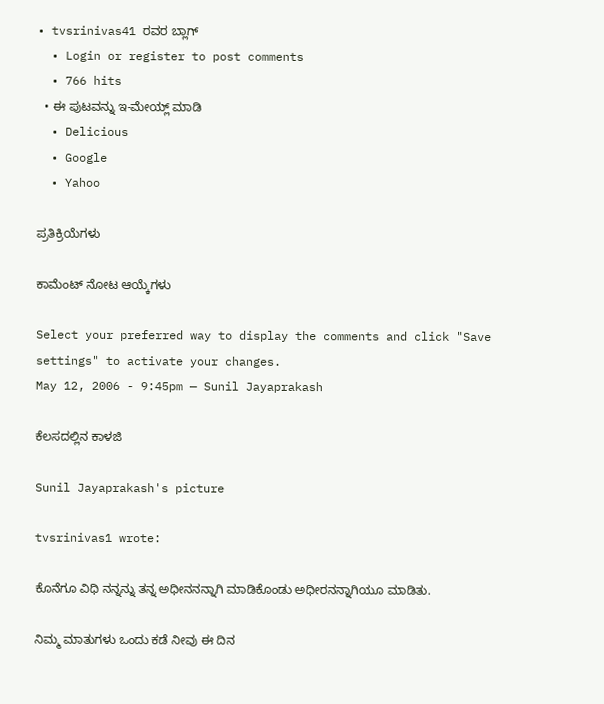• tvsrinivas41 ರವರ ಬ್ಲಾಗ್
  • Login or register to post comments
  • 766 hits
  • ಈ ಪುಟವನ್ನು ಇ-ಮೇಯ್ಲ್ ಮಾಡಿ
  • Delicious
  • Google
  • Yahoo

ಪ್ರತಿಕ್ರಿಯೆಗಳು

ಕಾಮೆಂಟ್ ನೋಟ ಆಯ್ಕೆಗಳು

Select your preferred way to display the comments and click "Save settings" to activate your changes.
May 12, 2006 - 9:45pm — Sunil Jayaprakash

ಕೆಲಸದಲ್ಲಿನ ಕಾಳಜಿ

Sunil Jayaprakash's picture

tvsrinivas1 wrote:

ಕೊನೆಗೂ ವಿಧಿ ನನ್ನನ್ನು ತನ್ನ ಅಧೀನನನ್ನಾಗಿ ಮಾಡಿಕೊಂಡು ಅಧೀರನನ್ನಾಗಿಯೂ ಮಾಡಿತು.

ನಿಮ್ಮ ಮಾತುಗಳು ಒಂದು ಕಡೆ ನೀವು ಈ ದಿನ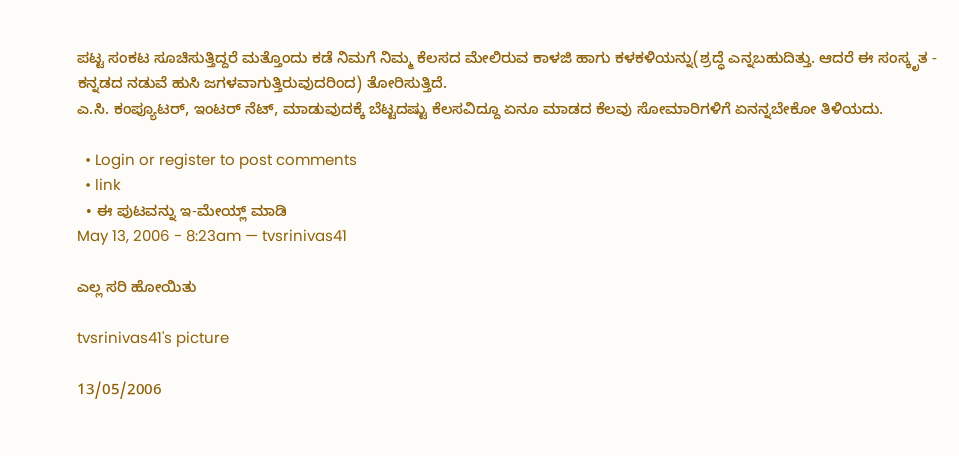ಪಟ್ಟ ಸಂಕಟ ಸೂಚಿಸುತ್ತಿದ್ದರೆ ಮತ್ತೊಂದು ಕಡೆ ನಿಮಗೆ ನಿಮ್ಮ ಕೆಲಸದ ಮೇಲಿರುವ ಕಾಳಜಿ ಹಾಗು ಕಳಕಳಿಯನ್ನು(ಶ್ರದ್ಧೆ ಎನ್ನಬಹುದಿತ್ತು. ಆದರೆ ಈ ಸಂಸ್ಕೃತ - ಕನ್ನಡದ ನಡುವೆ ಹುಸಿ ಜಗಳವಾಗುತ್ತಿರುವುದರಿಂದ) ತೋರಿಸುತ್ತಿದೆ.
ಎ.ಸಿ. ಕಂಪ್ಯೂಟರ್, ಇಂಟರ್ ನೆಟ್, ಮಾಡುವುದಕ್ಕೆ ಬೆಟ್ಟದಷ್ಟು ಕೆಲಸವಿದ್ದೂ ಏನೂ ಮಾಡದ ಕೆಲವು ಸೋಮಾರಿಗಳಿಗೆ ಏನನ್ನಬೇಕೋ ತಿಳಿಯದು.

  • Login or register to post comments
  • link
  • ಈ ಪುಟವನ್ನು ಇ-ಮೇಯ್ಲ್ ಮಾಡಿ
May 13, 2006 - 8:23am — tvsrinivas41

ಎಲ್ಲ ಸರಿ ಹೋಯಿತು

tvsrinivas41's picture

13/05/2006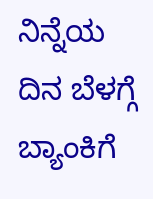ನಿನ್ನೆಯ ದಿನ ಬೆಳಗ್ಗೆ ಬ್ಯಾಂಕಿಗೆ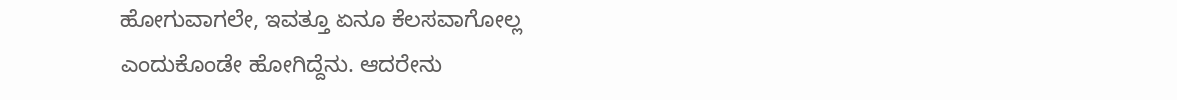ಹೋಗುವಾಗಲೇ, ಇವತ್ತೂ ಏನೂ ಕೆಲಸವಾಗೋಲ್ಲ ಎಂದುಕೊಂಡೇ ಹೋಗಿದ್ದೆನು. ಆದರೇನು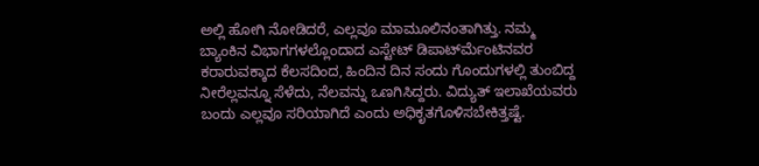ಅಲ್ಲಿ ಹೋಗಿ ನೋಡಿದರೆ, ಎಲ್ಲವೂ ಮಾಮೂಲಿನಂತಾಗಿತ್ತು. ನಮ್ಮ ಬ್ಯಾಂಕಿನ ವಿಭಾಗಗಳಲ್ಲೊಂದಾದ ಎಸ್ಟೇಟ್ ಡಿಪಾರ್ಟ್‍ಮೆಂಟಿನವರ ಕರಾರುವಕ್ಕಾದ ಕೆಲಸದಿಂದ, ಹಿಂದಿನ ದಿನ ಸಂದು ಗೊಂದುಗಳಲ್ಲಿ ತುಂಬಿದ್ದ ನೀರೆಲ್ಲವನ್ನೂ ಸೆಳೆದು, ನೆಲವನ್ನು ಒಣಗಿಸಿದ್ದರು. ವಿದ್ಯುತ್ ಇಲಾಖೆಯವರು ಬಂದು ಎಲ್ಲವೂ ಸರಿಯಾಗಿದೆ ಎಂದು ಅಧಿಕೃತಗೊಳಿಸಬೇಕಿತ್ತಷ್ಟೆ.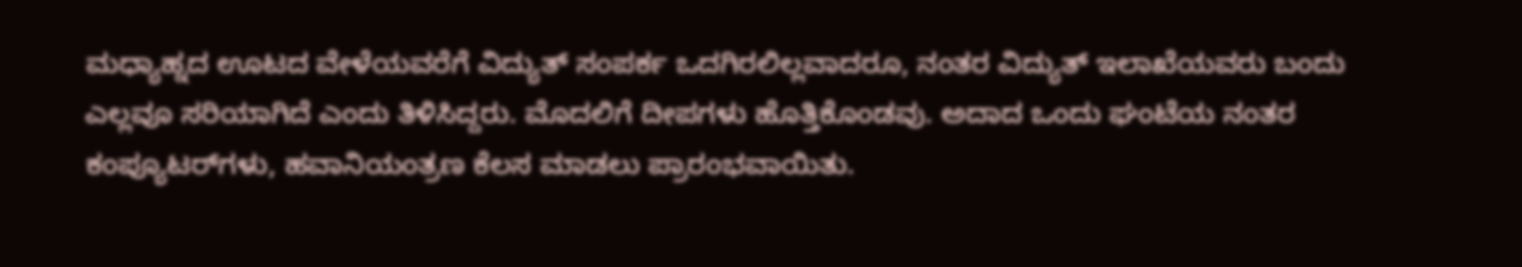ಮಧ್ಯಾಹ್ನದ ಊಟದ ವೇಳೆಯವರೆಗೆ ವಿದ್ಯುತ್ ಸಂಪರ್ಕ ಒದಗಿರಲಿಲ್ಲವಾದರೂ, ನಂತರ ವಿದ್ಯುತ್ ಇಲಾಖೆಯವರು ಬಂದು ಎಲ್ಲವೂ ಸರಿಯಾಗಿದೆ ಎಂದು ತಿಳಿಸಿದ್ದರು. ಮೊದಲಿಗೆ ದೀಪಗಳು ಹೊತ್ತಿಕೊಂಡವು. ಅದಾದ ಒಂದು ಘಂಟೆಯ ನಂತರ ಕಂಪ್ಯೂಟರ್‌ಗಳು, ಹವಾನಿಯಂತ್ರಣ ಕೆಲಸ ಮಾಡಲು ಪ್ರಾರಂಭವಾಯಿತು.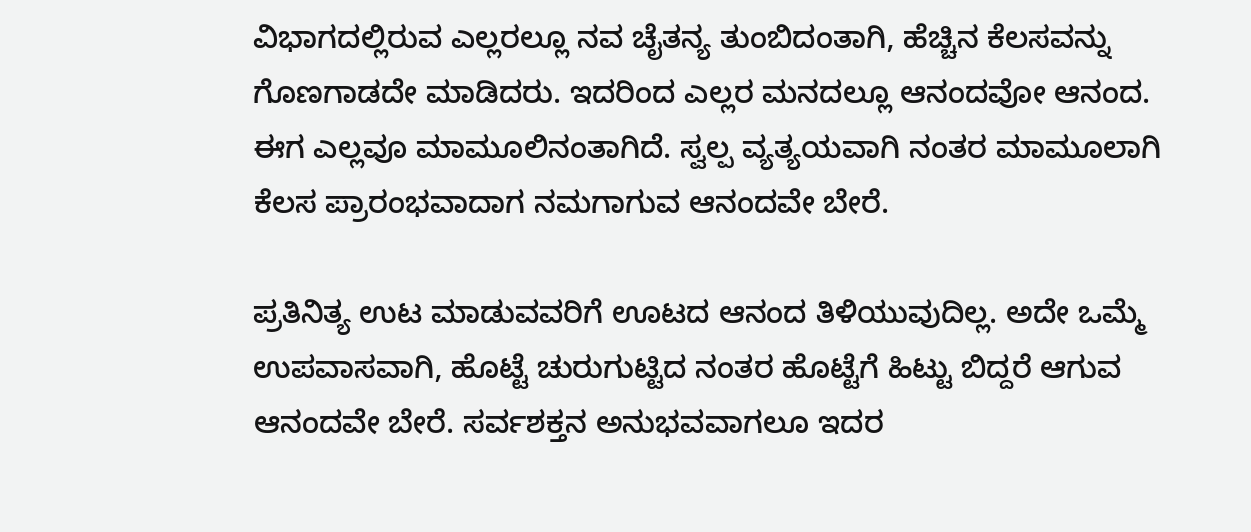ವಿಭಾಗದಲ್ಲಿರುವ ಎಲ್ಲರಲ್ಲೂ ನವ ಚೈತನ್ಯ ತುಂಬಿದಂತಾಗಿ, ಹೆಚ್ಚಿನ ಕೆಲಸವನ್ನು ಗೊಣಗಾಡದೇ ಮಾಡಿದರು. ಇದರಿಂದ ಎಲ್ಲರ ಮನದಲ್ಲೂ ಆನಂದವೋ ಆನಂದ. ಈಗ ಎಲ್ಲವೂ ಮಾಮೂಲಿನಂತಾಗಿದೆ. ಸ್ವಲ್ಪ ವ್ಯತ್ಯಯವಾಗಿ ನಂತರ ಮಾಮೂಲಾಗಿ ಕೆಲಸ ಪ್ರಾರಂಭವಾದಾಗ ನಮಗಾಗುವ ಆನಂದವೇ ಬೇರೆ.

ಪ್ರತಿನಿತ್ಯ ಉಟ ಮಾಡುವವರಿಗೆ ಊಟದ ಆನಂದ ತಿಳಿಯುವುದಿಲ್ಲ. ಅದೇ ಒಮ್ಮೆ ಉಪವಾಸವಾಗಿ, ಹೊಟ್ಟೆ ಚುರುಗುಟ್ಟಿದ ನಂತರ ಹೊಟ್ಟೆಗೆ ಹಿಟ್ಟು ಬಿದ್ದರೆ ಆಗುವ ಆನಂದವೇ ಬೇರೆ. ಸರ್ವಶಕ್ತನ ಅನುಭವವಾಗಲೂ ಇದರ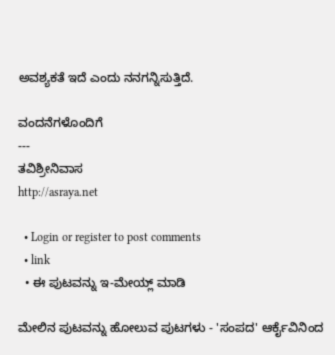ಅವಶ್ಯಕತೆ ಇದೆ ಎಂದು ನನಗನ್ನಿಸುತ್ತಿದೆ.

ವಂದನೆಗಳೊಂದಿಗೆ
---
ತವಿಶ್ರೀನಿವಾಸ
http://asraya.net

  • Login or register to post comments
  • link
  • ಈ ಪುಟವನ್ನು ಇ-ಮೇಯ್ಲ್ ಮಾಡಿ

ಮೇಲಿನ ಪುಟವನ್ನು ಹೋಲುವ ಪುಟಗಳು - 'ಸಂಪದ' ಆರ್ಕೈವಿನಿಂದ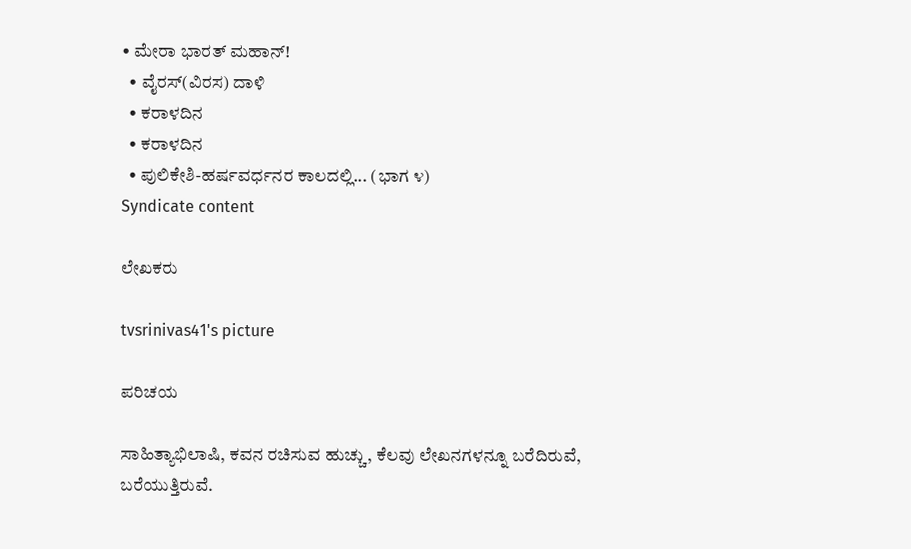• ಮೇರಾ ಭಾರತ್ ಮಹಾನ್!
  • ವೈರಸ್(ವಿರಸ) ದಾಳಿ
  • ಕರಾಳದಿನ
  • ಕರಾಳದಿನ
  • ಪುಲಿಕೇಶಿ-ಹರ್ಷವರ್ಧನರ ಕಾಲದಲ್ಲಿ... (ಭಾಗ ೪)
Syndicate content

ಲೇಖಕರು

tvsrinivas41's picture

ಪರಿಚಯ

ಸಾಹಿತ್ಯಾಭಿಲಾಷಿ, ಕವನ ರಚಿಸುವ ಹುಚ್ಚು, ಕೆಲವು ಲೇಖನಗಳನ್ನೂ ಬರೆದಿರುವೆ, ಬರೆಯುತ್ತಿರುವೆ.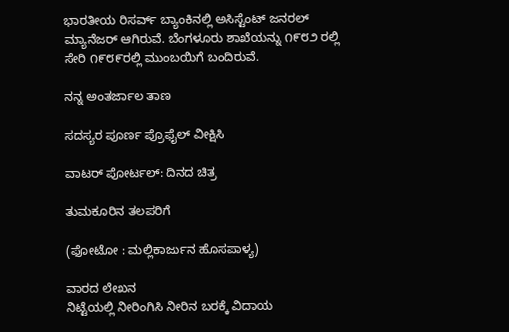ಭಾರತೀಯ ರಿಸರ್ವ್ ಬ್ಯಾಂಕಿನಲ್ಲಿ ಅಸಿಸ್ಟೆಂಟ್ ಜನರಲ್ ಮ್ಯಾನೆಜರ್ ಆಗಿರುವೆ. ಬೆಂಗಳೂರು ಶಾಖೆಯನ್ನು ೧೯೮೨ ರಲ್ಲಿ ಸೇರಿ ೧೯೮೯ರಲ್ಲಿ ಮುಂಬಯಿಗೆ ಬಂದಿರುವೆ.

ನನ್ನ ಅಂತರ್ಜಾಲ ತಾಣ

ಸದಸ್ಯರ ಪೂರ್ಣ ಪ್ರೊಫೈಲ್ ವೀಕ್ಷಿಸಿ

ವಾಟರ್ ಪೋರ್ಟಲ್: ದಿನದ ಚಿತ್ರ

ತುಮಕೂರಿನ ತಲಪರಿಗೆ

(ಫೋಟೋ : ಮಲ್ಲಿಕಾರ್ಜುನ ಹೊಸಪಾಳ್ಯ)

ವಾರದ ಲೇಖನ
ನಿಟ್ಟೆಯಲ್ಲಿ ನೀರಿಂಗಿಸಿ ನೀರಿನ ಬರಕ್ಕೆ ವಿದಾಯ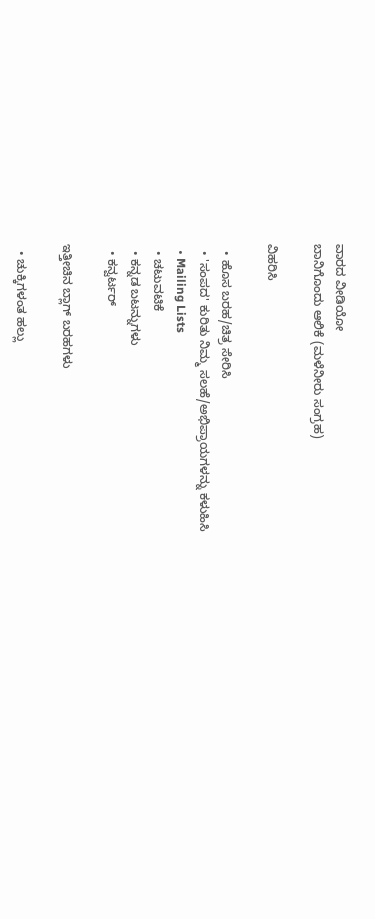ವಾರದ ವೀಡಿಯೋ
ಬಾನಿಗೊಂದು ಆಲಿಕೆ (ಮಳೆನೀರು ಸಂಗ್ರಹ)

ವಿಹರಿಸಿ

  • ಹೊಸ ಬರಹ/ಚಿತ್ರ ಸೇರಿಸಿ
  • 'ಸಂಪದ' ಕುರಿತು ನಿಮ್ಮ ಸಲಹೆ/ಅಭಿಪ್ರಾಯಗಳನ್ನು ಕಳುಹಿಸಿ
  • Mailing Lists
  • ಚಟುವಟಿಕೆ
  • ಕನ್ನಡ ಬಟನ್ನುಗಳು
  • ಕನ್ವರ್ಟರ್

ಇತ್ತೀಚಿನ ಬ್ಲಾಗ್ ಬರಹಗಳು

  • ಚುಕ್ಕಿಗಳಂತ ಹಲ್ಲು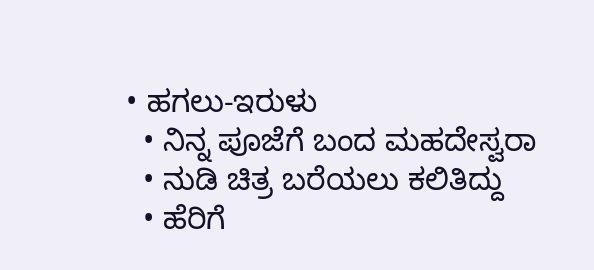• ಹಗಲು-ಇರುಳು
  • ನಿನ್ನ ಪೂಜೆಗೆ ಬಂದ ಮಹದೇಸ್ವರಾ
  • ನುಡಿ ಚಿತ್ರ ಬರೆಯಲು ಕಲಿತಿದ್ದು
  • ಹೆರಿಗೆ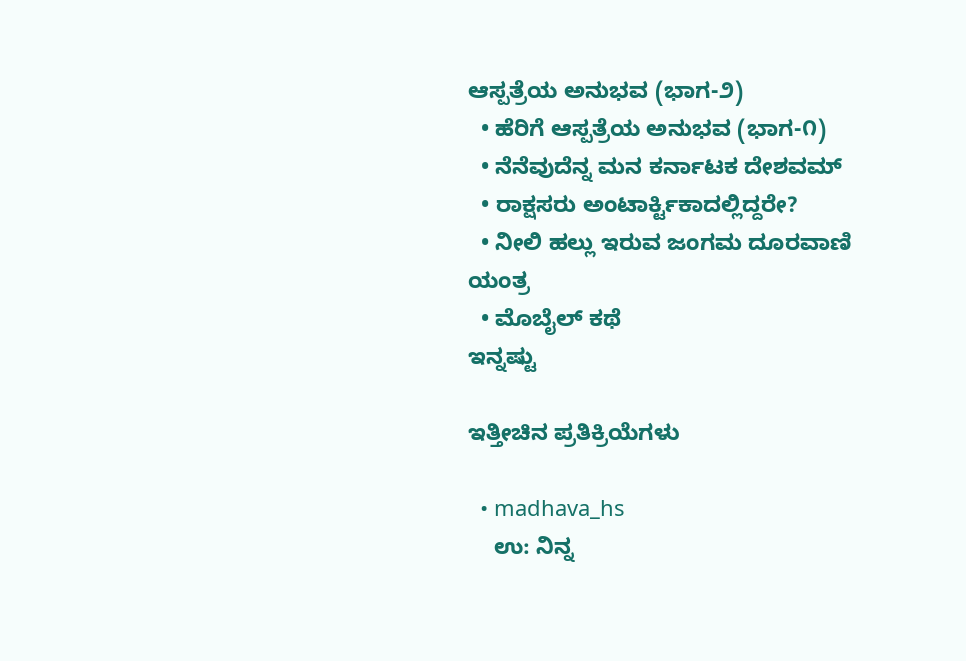ಆಸ್ಪತ್ರೆಯ ಅನುಭವ (ಭಾಗ-೨)
  • ಹೆರಿಗೆ ಆಸ್ಪತ್ರೆಯ ಅನುಭವ (ಭಾಗ-೧)
  • ನೆನೆವುದೆನ್ನ ಮನ ಕರ್ನಾಟಕ ದೇಶವಮ್
  • ರಾಕ್ಷಸರು ಅಂಟಾರ್ಕ್ಟಿಕಾದಲ್ಲಿದ್ದರೇ?
  • ನೀಲಿ ಹಲ್ಲು ಇರುವ ಜಂಗಮ ದೂರವಾಣಿ ಯಂತ್ರ
  • ಮೊಬೈಲ್ ಕಥೆ
ಇನ್ನಷ್ಟು

ಇತ್ತೀಚಿನ ಪ್ರತಿಕ್ರಿಯೆಗಳು

  • madhava_hs
    ಉ: ನಿನ್ನ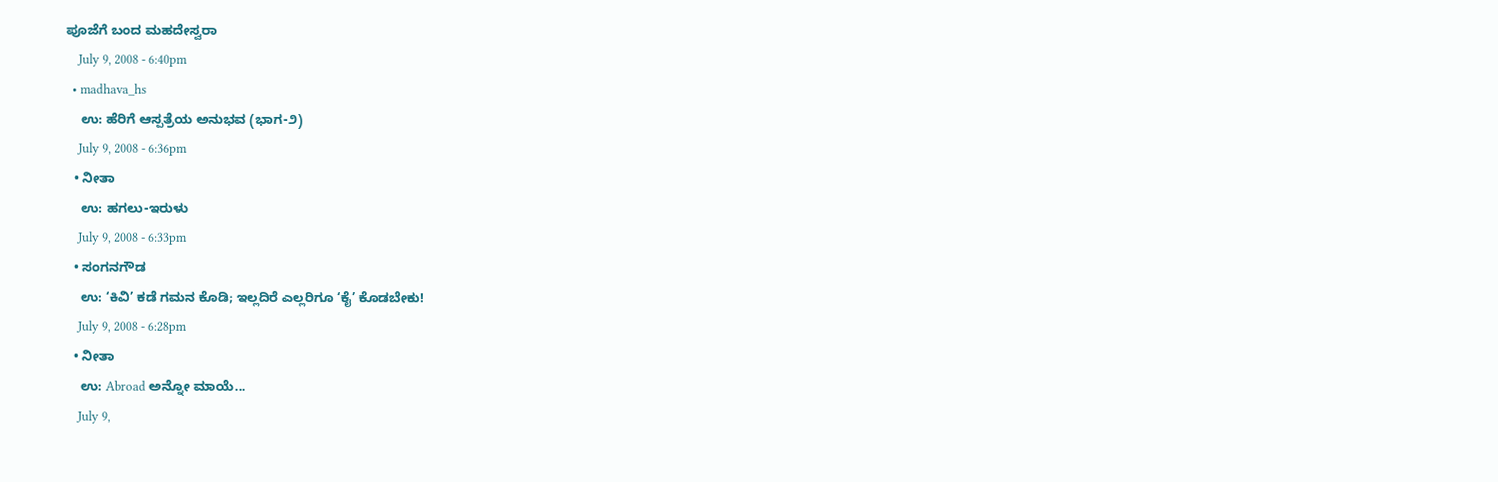ಪೂಜೆಗೆ ಬಂದ ಮಹದೇಸ್ವರಾ
    July 9, 2008 - 6:40pm
  • madhava_hs
    ಉ: ಹೆರಿಗೆ ಆಸ್ಪತ್ರೆಯ ಅನುಭವ (ಭಾಗ-೨)
    July 9, 2008 - 6:36pm
  • ನೀತಾ
    ಉ: ಹಗಲು-ಇರುಳು
    July 9, 2008 - 6:33pm
  • ಸಂಗನಗೌಡ
    ಉ: ‘ಕಿವಿ’ ಕಡೆ ಗಮನ ಕೊಡಿ; ಇಲ್ಲದಿರೆ ಎಲ್ಲರಿಗೂ ‘ಕೈ’ ಕೊಡಬೇಕು!
    July 9, 2008 - 6:28pm
  • ನೀತಾ
    ಉ: Abroad ಅನ್ನೋ ಮಾಯೆ...
    July 9,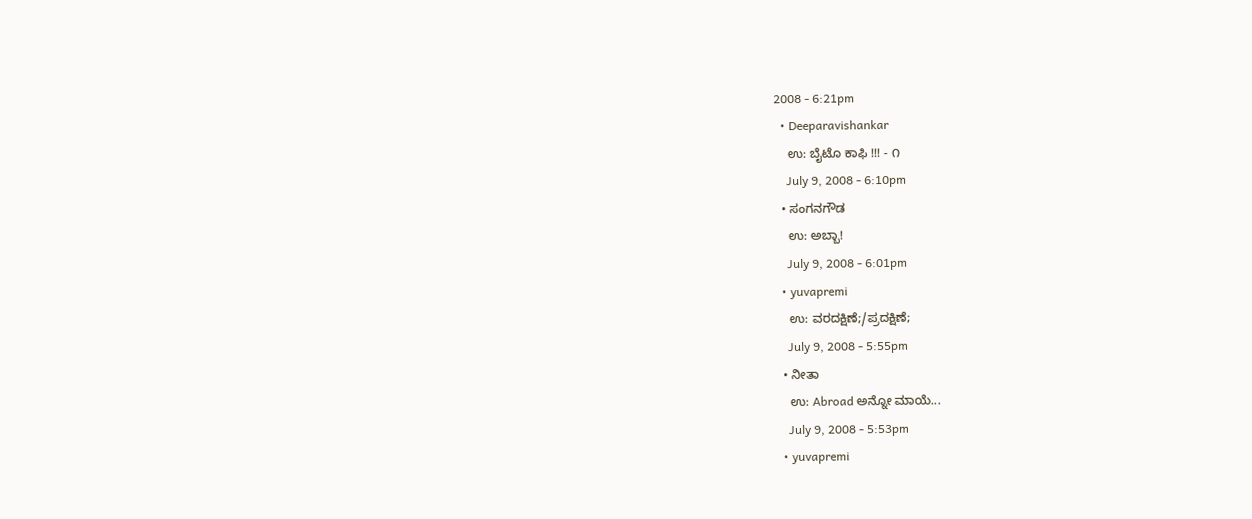2008 - 6:21pm
  • Deeparavishankar
    ಉ: ಬೈಟೊ ಕಾಫಿ !!! - ೧
    July 9, 2008 - 6:10pm
  • ಸಂಗನಗೌಡ
    ಉ: ಅಬ್ಬಾ!
    July 9, 2008 - 6:01pm
  • yuvapremi
    ಉ: ವರದಕ್ಷಿಣೆ;/ಪ್ರದಕ್ಷಿಣೆ;
    July 9, 2008 - 5:55pm
  • ನೀತಾ
    ಉ: Abroad ಅನ್ನೋ ಮಾಯೆ...
    July 9, 2008 - 5:53pm
  • yuvapremi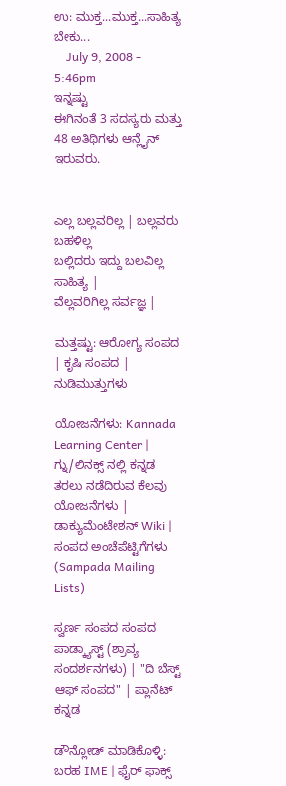ಉ: ಮುಕ್ತ...ಮುಕ್ತ...ಸಾಹಿತ್ಯ ಬೇಕು...
    July 9, 2008 - 5:46pm
ಇನ್ನಷ್ಟು
ಈಗಿನಂತೆ 3 ಸದಸ್ಯರು ಮತ್ತು 48 ಅತಿಥಿಗಳು ಆನ್ಲೈನ್ ಇರುವರು.


ಎಲ್ಲ ಬಲ್ಲವರಿಲ್ಲ | ಬಲ್ಲವರು ಬಹಳಿಲ್ಲ
ಬಲ್ಲಿದರು ಇದ್ದು ಬಲವಿಲ್ಲ ಸಾಹಿತ್ಯ |
ವೆಲ್ಲವರಿಗಿಲ್ಲ ಸರ್ವಜ್ಞ |

ಮತ್ತಷ್ಟು: ಆರೋಗ್ಯ ಸಂಪದ | ಕೃಷಿ ಸಂಪದ | ನುಡಿಮುತ್ತುಗಳು

ಯೋಜನೆಗಳು: Kannada Learning Center | ಗ್ನು/ಲಿನಕ್ಸ್ ನಲ್ಲಿ ಕನ್ನಡ ತರಲು ನಡೆದಿರುವ ಕೆಲವು ಯೋಜನೆಗಳು | ಡಾಕ್ಯುಮೆಂಟೇಶನ್ Wiki | ಸಂಪದ ಅಂಚೆಪೆಟ್ಟಿಗೆಗಳು (Sampada Mailing Lists)

ಸ್ವರ್ಣ ಸಂಪದ ಸಂಪದ ಪಾಡ್ಕ್ಯಾಸ್ಟ್ (ಶ್ರಾವ್ಯ ಸಂದರ್ಶನಗಳು) | "ದಿ ಬೆಸ್ಟ್ ಆಫ್ ಸಂಪದ" | ಪ್ಲಾನೆಟ್ ಕನ್ನಡ

ಡೌನ್ಲೋಡ್ ಮಾಡಿಕೊಳ್ಳಿ: ಬರಹ IME | ಫೈರ್ ಫಾಕ್ಸ್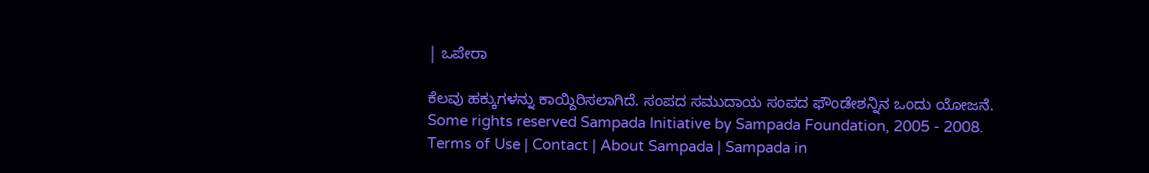| ಒಪೇರಾ

ಕೆಲವು ಹಕ್ಕುಗಳನ್ನು ಕಾಯ್ದಿರಿಸಲಾಗಿದೆ. ಸಂಪದ ಸಮುದಾಯ ಸಂಪದ ಫೌಂಡೇಶನ್ನಿನ ಒಂದು ಯೋಜನೆ.
Some rights reserved Sampada Initiative by Sampada Foundation, 2005 - 2008.
Terms of Use | Contact | About Sampada | Sampada in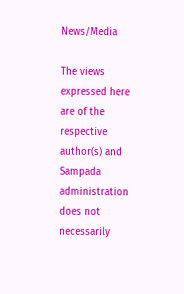News/Media

The views expressed here are of the respective author(s) and Sampada administration does not necessarily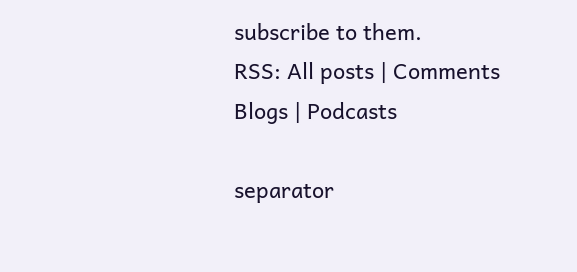subscribe to them.
RSS: All posts | Comments
Blogs | Podcasts

separator